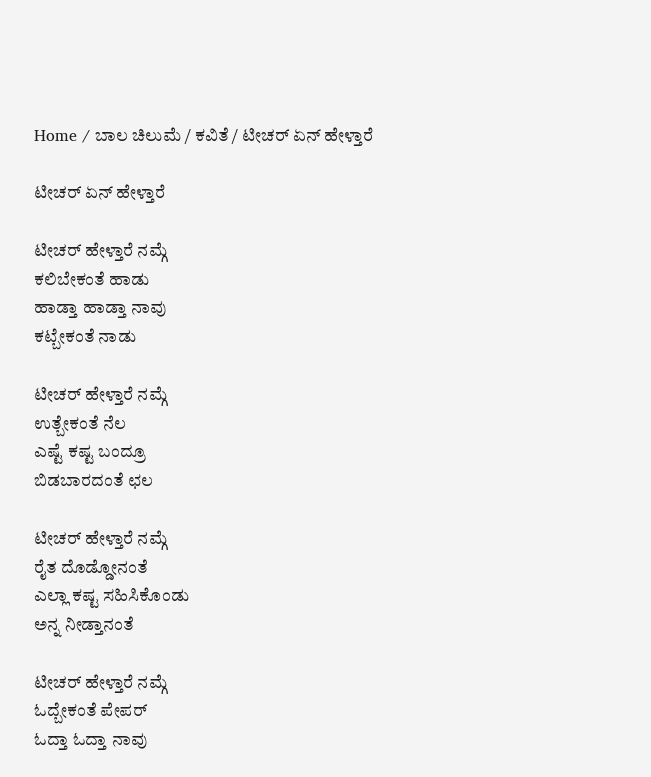Home / ಬಾಲ ಚಿಲುಮೆ / ಕವಿತೆ / ಟೀಚರ್ ಏನ್ ಹೇಳ್ತಾರೆ

ಟೀಚರ್ ಏನ್ ಹೇಳ್ತಾರೆ

ಟೀಚರ್ ಹೇಳ್ತಾರೆ ನಮ್ಗೆ
ಕಲಿಬೇಕಂತೆ ಹಾಡು
ಹಾಡ್ತಾ ಹಾಡ್ತಾ ನಾವು
ಕಟ್ಬೇಕಂತೆ ನಾಡು

ಟೀಚರ್ ಹೇಳ್ತಾರೆ ನಮ್ಗೆ
ಉತ್ಬೇಕಂತೆ ನೆಲ
ಎಷ್ಟೆ ಕಷ್ಟ ಬಂದ್ರೂ
ಬಿಡಬಾರದಂತೆ ಛಲ

ಟೀಚರ್ ಹೇಳ್ತಾರೆ ನಮ್ಗೆ
ರೈತ ದೊಡ್ಡೋನಂತೆ
ಎಲ್ಲಾ ಕಷ್ಟ ಸಹಿಸಿಕೊಂಡು
ಅನ್ನ ನೀಡ್ತಾನಂತೆ

ಟೀಚರ್ ಹೇಳ್ತಾರೆ ನಮ್ಗೆ
ಓದ್ಬೇಕಂತೆ ಪೇಪರ್
ಓದ್ತಾ ಓದ್ತಾ ನಾವು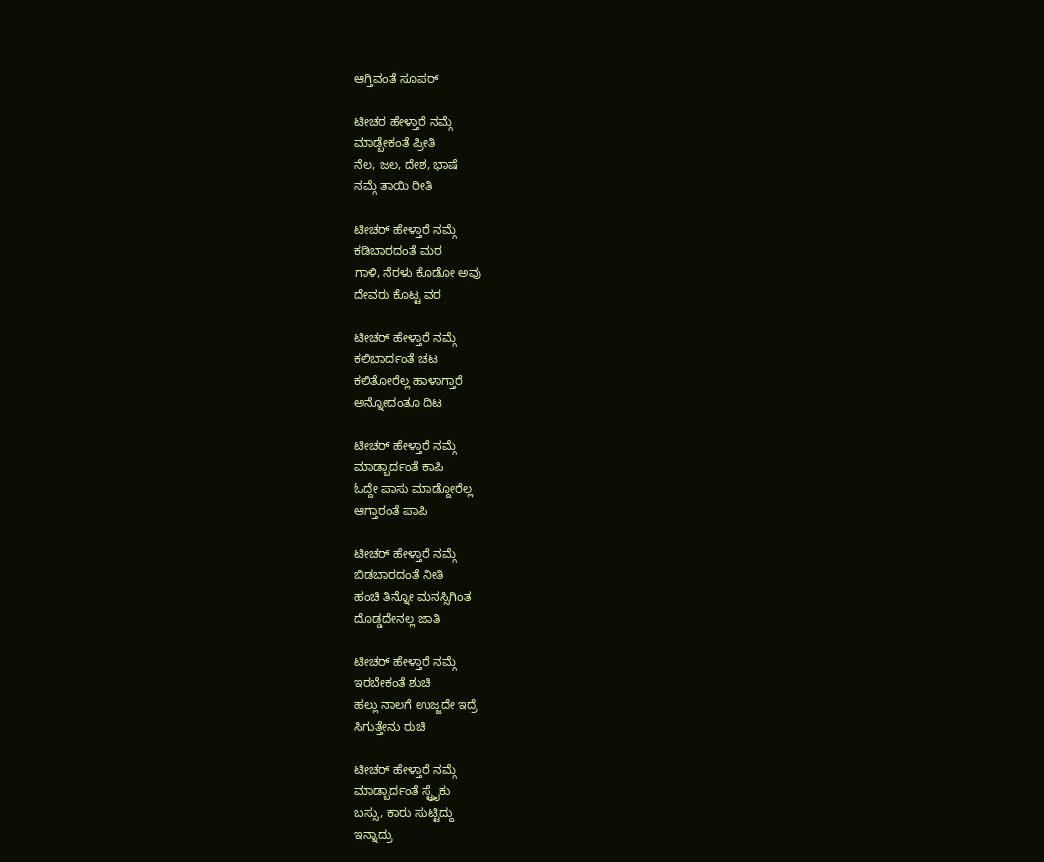ಆಗ್ತಿವಂತೆ ಸೂಪರ್

ಟೀಚರ ಹೇಳ್ತಾರೆ ನಮ್ಗೆ
ಮಾಡ್ಬೇಕಂತೆ ಪ್ರೀತಿ
ನೆಲ, ಜಲ, ದೇಶ, ಭಾಷೆ
ನಮ್ಗೆ ತಾಯಿ ರೀತಿ

ಟೀಚರ್ ಹೇಳ್ತಾರೆ ನಮ್ಗೆ
ಕಡಿಬಾರದಂತೆ ಮರ
ಗಾಳಿ, ನೆರಳು ಕೊಡೋ ಅವು
ದೇವರು ಕೊಟ್ಟ ವರ

ಟೀಚರ್ ಹೇಳ್ತಾರೆ ನಮ್ಗೆ
ಕಲಿಬಾರ್ದಂತೆ ಚಟ
ಕಲಿತೋರೆಲ್ಲ ಹಾಳಾಗ್ತಾರೆ
ಅನ್ನೋದಂತೂ ದಿಟ

ಟೀಚರ್ ಹೇಳ್ತಾರೆ ನಮ್ಗೆ
ಮಾಡ್ಬಾರ್ದಂತೆ ಕಾಪಿ
ಓದ್ದೇ ಪಾಸು ಮಾಡ್ದೋರೆಲ್ಲ
ಆಗ್ತಾರಂತೆ ಪಾಪಿ

ಟೀಚರ್ ಹೇಳ್ತಾರೆ ನಮ್ಗೆ
ಬಿಡಬಾರದಂತೆ ನೀತಿ
ಹಂಚಿ ತಿನ್ನೋ ಮನಸ್ಸಿಗಿಂತ
ದೊಡ್ಡದೇನಲ್ಲ ಜಾತಿ

ಟೀಚರ್ ಹೇಳ್ತಾರೆ ನಮ್ಗೆ
ಇರಬೇಕಂತೆ ಶುಚಿ
ಹಲ್ಲು ನಾಲಗೆ ಉಜ್ಜದೇ ಇದ್ರೆ
ಸಿಗುತ್ತೇನು ರುಚಿ

ಟೀಚರ್ ಹೇಳ್ತಾರೆ ನಮ್ಗೆ
ಮಾಡ್ಬಾರ್ದಂತೆ ಸ್ಟ್ರೈಕು
ಬಸ್ಸು, ಕಾರು ಸುಟ್ಟಿದ್ದು
ಇನ್ನಾದ್ರು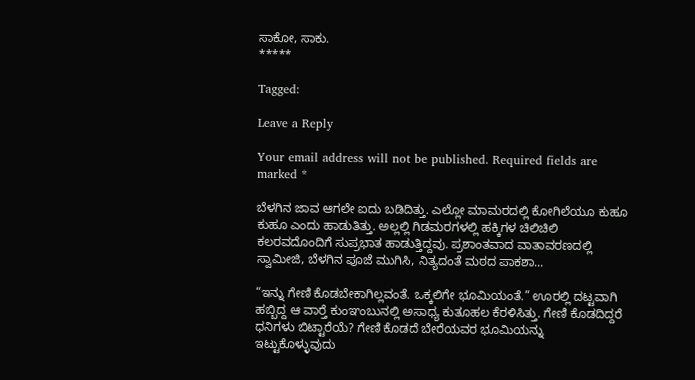ಸಾಕೋ, ಸಾಕು.
*****

Tagged:

Leave a Reply

Your email address will not be published. Required fields are marked *

ಬೆಳಗಿನ ಜಾವ ಆಗಲೇ ಐದು ಬಡಿದಿತ್ತು. ಎಲ್ಲೋ ಮಾಮರದಲ್ಲಿ ಕೋಗಿಲೆಯೂ ಕುಹೂ ಕುಹೂ ಎಂದು ಹಾಡುತಿತ್ತು. ಅಲ್ಲಲ್ಲಿ ಗಿಡಮರಗಳಲ್ಲಿ ಹಕ್ಕಿಗಳ ಚಿಲಿಚಿಲಿ ಕಲರವದೊಂದಿಗೆ ಸುಪ್ರಭಾತ ಹಾಡುತ್ತಿದ್ದವು. ಪ್ರಶಾಂತವಾದ ವಾತಾವರಣದಲ್ಲಿ ಸ್ವಾಮೀಜಿ, ಬೆಳಗಿನ ಪೂಜೆ ಮುಗಿಸಿ, ನಿತ್ಯದಂತೆ ಮಠದ ಪಾಕಶಾ...

“ಇನ್ನು ಗೇಣಿ ಕೊಡಬೇಕಾಗಿಲ್ಲವಂತೆ. ಒಕ್ಕಲಿಗೇ ಭೂಮಿಯಂತೆ.” ಊರಲ್ಲಿ ದಟ್ಟವಾಗಿ ಹಬ್ಬಿದ್ದ ಆ ವಾರ್‍ತೆ ಕುಂಞಂಬುನಲ್ಲಿ ಅಸಾಧ್ಯ ಕುತೂಹಲ ಕೆರಳಿಸಿತ್ತು. ಗೇಣಿ ಕೊಡದಿದ್ದರೆ ಧನಿಗಳು ಬಿಟ್ಟಾರೆಯೆ? ಗೇಣಿ ಕೊಡದೆ ಬೇರೆಯವರ ಭೂಮಿಯನ್ನು ಇಟ್ಟುಕೊಳ್ಳುವುದು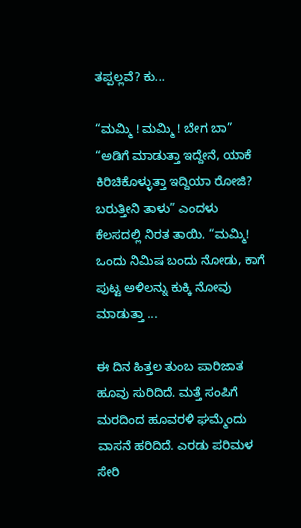ತಪ್ಪಲ್ಲವೆ? ಕು...

“ಮಮ್ಮಿ ! ಮಮ್ಮಿ ! ಬೇಗ ಬಾ” “ಅಡಿಗೆ ಮಾಡುತ್ತಾ ಇದ್ದೇನೆ, ಯಾಕೆ ಕಿರಿಚಿಕೊಳ್ಳುತ್ತಾ ಇದ್ದಿಯಾ ರೋಜಿ? ಬರುತ್ತೀನಿ ತಾಳು” ಎಂದಳು ಕೆಲಸದಲ್ಲಿ ನಿರತ ತಾಯಿ. “ಮಮ್ಮಿ! ಒಂದು ನಿಮಿಷ ಬಂದು ನೋಡು, ಕಾಗೆ ಪುಟ್ಟ ಅಳಿಲನ್ನು ಕುಕ್ಕಿ ನೋವು ಮಾಡುತ್ತಾ ...

ಈ ದಿನ ಹಿತ್ತಲ ತುಂಬ ಪಾರಿಜಾತ ಹೂವು ಸುರಿದಿದೆ. ಮತ್ತೆ ಸಂಪಿಗೆ ಮರದಿಂದ ಹೂವರಳಿ ಘಮ್ಮೆಂದು ವಾಸನೆ ಹರಿದಿದೆ. ಎರಡು ಪರಿಮಳ ಸೇರಿ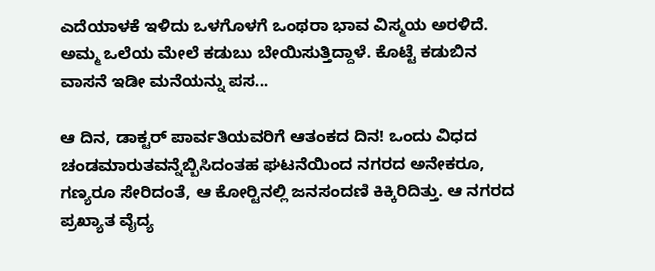ಎದೆಯಾಳಕೆ ಇಳಿದು ಒಳಗೊಳಗೆ ಒಂಥರಾ ಭಾವ ವಿಸ್ಮಯ ಅರಳಿದೆ. ಅಮ್ಮ ಒಲೆಯ ಮೇಲೆ ಕಡುಬು ಬೇಯಿಸುತ್ತಿದ್ದಾಳೆ. ಕೊಟ್ಟೆ ಕಡುಬಿನ ವಾಸನೆ ಇಡೀ ಮನೆಯನ್ನು ಪಸ...

ಆ ದಿನ, ಡಾಕ್ಟರ್ ಪಾರ್ವತಿಯವರಿಗೆ ಆತಂಕದ ದಿನ! ಒಂದು ವಿಧದ ಚಂಡಮಾರುತವನ್ನೆಬ್ಬಿಸಿದಂತಹ ಘಟನೆಯಿಂದ ನಗರದ ಅನೇಕರೂ, ಗಣ್ಯರೂ ಸೇರಿದಂತೆ, ಆ ಕೋರ್‍ಟಿನಲ್ಲಿ ಜನಸಂದಣಿ ಕಿಕ್ಕಿರಿದಿತ್ತು. ಆ ನಗರದ ಪ್ರಖ್ಯಾತ ವೈದ್ಯ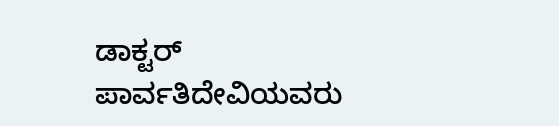ಡಾಕ್ಟರ್ ಪಾರ್ವತಿದೇವಿಯವರು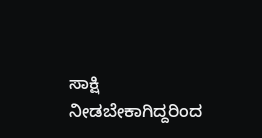ಸಾಕ್ಷಿ ನೀಡಬೇಕಾಗಿದ್ದರಿಂದ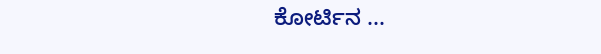ಕೋರ್ಟಿನ ...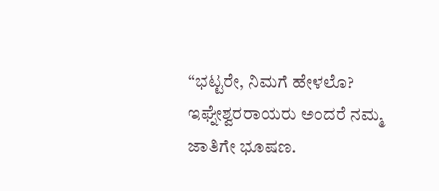“ಭಟ್ಟರೇ, ನಿಮಗೆ ಹೇಳಲೊ? ಇಘ್ನೇಶ್ವರರಾಯರು ಅಂದರೆ ನಮ್ಮ ಜಾತಿಗೇ ಭೂಷಣ.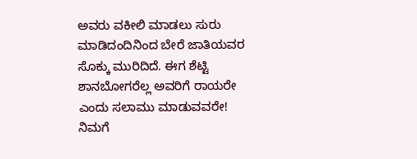ಅವರು ವಕೀಲಿ ಮಾಡಲು ಸುರು ಮಾಡಿದಂದಿನಿಂದ ಬೇರೆ ಜಾತಿಯವರ ಸೊಕ್ಕು ಮುರಿದಿದೆ. ಈಗ ಶೆಟ್ಟಿ ಶಾನಬೋಗರೆಲ್ಲ ಅವರಿಗೆ ರಾಯರೇ ಎಂದು ಸಲಾಮು ಮಾಡುವವರೇ! ನಿಮಗೆ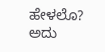ಹೇಳಲೊ? ಅದು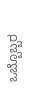ಒಬ್ಬೊಬ್ಬರ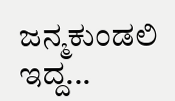ಜನ್ಮಕುಂಡಲಿ ಇದ್ದ...